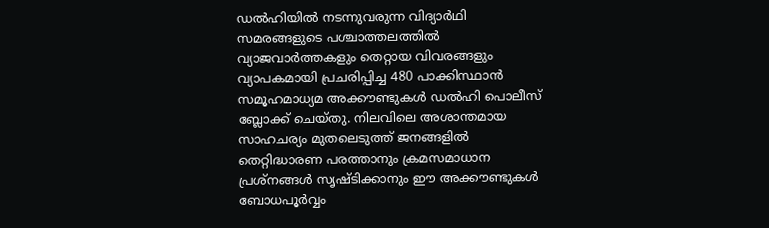ഡൽഹിയിൽ നടന്നുവരുന്ന വിദ്യാർഥി സമരങ്ങളുടെ പശ്ചാത്തലത്തിൽ വ്യാജവാർത്തകളും തെറ്റായ വിവരങ്ങളും വ്യാപകമായി പ്രചരിപ്പിച്ച 480 പാക്കിസ്ഥാൻ സമൂഹമാധ്യമ അക്കൗണ്ടുകൾ ഡൽഹി പൊലീസ് ബ്ലോക്ക് ചെയ്തു. നിലവിലെ അശാന്തമായ സാഹചര്യം മുതലെടുത്ത് ജനങ്ങളിൽ തെറ്റിദ്ധാരണ പരത്താനും ക്രമസമാധാന പ്രശ്നങ്ങൾ സൃഷ്ടിക്കാനും ഈ അക്കൗണ്ടുകൾ ബോധപൂർവ്വം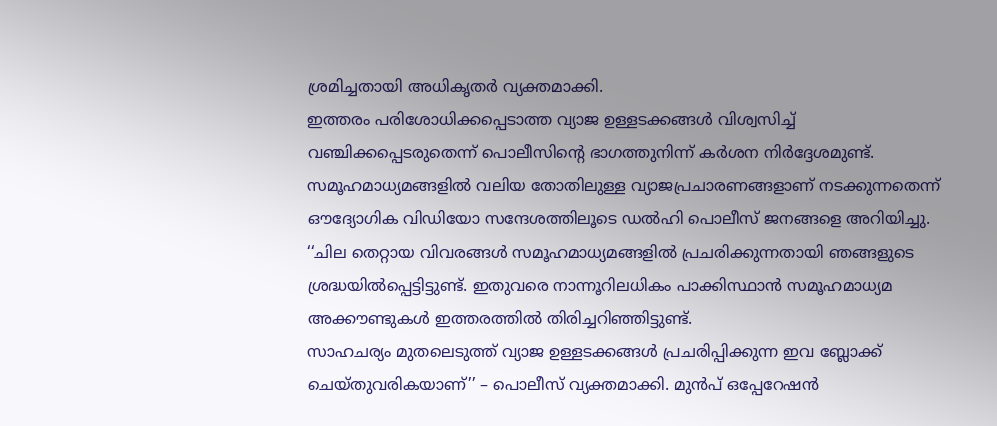ശ്രമിച്ചതായി അധികൃതർ വ്യക്തമാക്കി.
ഇത്തരം പരിശോധിക്കപ്പെടാത്ത വ്യാജ ഉള്ളടക്കങ്ങൾ വിശ്വസിച്ച് വഞ്ചിക്കപ്പെടരുതെന്ന് പൊലീസിന്റെ ഭാഗത്തുനിന്ന് കർശന നിർദ്ദേശമുണ്ട്. സമൂഹമാധ്യമങ്ങളിൽ വലിയ തോതിലുള്ള വ്യാജപ്രചാരണങ്ങളാണ് നടക്കുന്നതെന്ന് ഔദ്യോഗിക വിഡിയോ സന്ദേശത്തിലൂടെ ഡൽഹി പൊലീസ് ജനങ്ങളെ അറിയിച്ചു.
‘‘ചില തെറ്റായ വിവരങ്ങൾ സമൂഹമാധ്യമങ്ങളിൽ പ്രചരിക്കുന്നതായി ഞങ്ങളുടെ ശ്രദ്ധയിൽപ്പെട്ടിട്ടുണ്ട്. ഇതുവരെ നാന്നൂറിലധികം പാക്കിസ്ഥാൻ സമൂഹമാധ്യമ അക്കൗണ്ടുകൾ ഇത്തരത്തിൽ തിരിച്ചറിഞ്ഞിട്ടുണ്ട്.
സാഹചര്യം മുതലെടുത്ത് വ്യാജ ഉള്ളടക്കങ്ങൾ പ്രചരിപ്പിക്കുന്ന ഇവ ബ്ലോക്ക് ചെയ്തുവരികയാണ്’’ – പൊലീസ് വ്യക്തമാക്കി. മുൻപ് ഒപ്പേറേഷൻ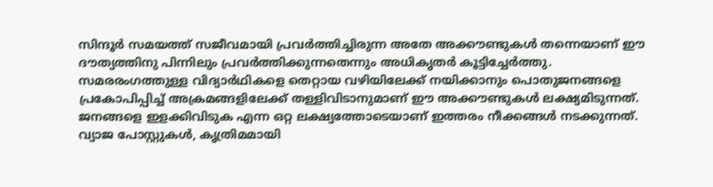സിന്ദൂർ സമയത്ത് സജീവമായി പ്രവർത്തിച്ചിരുന്ന അതേ അക്കൗണ്ടുകൾ തന്നെയാണ് ഈ ദൗത്യത്തിനു പിന്നിലും പ്രവർത്തിക്കുന്നതെന്നും അധികൃതർ കൂട്ടിച്ചേർത്തു.
സമരരംഗത്തുള്ള വിദ്യാർഥികളെ തെറ്റായ വഴിയിലേക്ക് നയിക്കാനും പൊതുജനങ്ങളെ പ്രകോപിപ്പിച്ച് അക്രമങ്ങളിലേക്ക് തള്ളിവിടാനുമാണ് ഈ അക്കൗണ്ടുകൾ ലക്ഷ്യമിടുന്നത്. ജനങ്ങളെ ഇളക്കിവിടുക എന്ന ഒറ്റ ലക്ഷ്യത്തോടെയാണ് ഇത്തരം നീക്കങ്ങൾ നടക്കുന്നത്.
വ്യാജ പോസ്റ്റുകൾ, കൃത്രിമമായി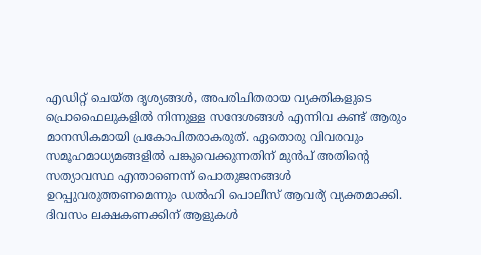എഡിറ്റ് ചെയ്ത ദൃശ്യങ്ങൾ, അപരിചിതരായ വ്യക്തികളുടെ പ്രൊഫൈലുകളിൽ നിന്നുള്ള സന്ദേശങ്ങൾ എന്നിവ കണ്ട് ആരും മാനസികമായി പ്രകോപിതരാകരുത്. ഏതൊരു വിവരവും സമൂഹമാധ്യമങ്ങളിൽ പങ്കുവെക്കുന്നതിന് മുൻപ് അതിന്റെ സത്യാവസ്ഥ എന്താണെന്ന് പൊതുജനങ്ങൾ ഉറപ്പുവരുത്തണമെന്നും ഡൽഹി പൊലീസ് ആവർ്യ് വ്യക്തമാക്കി.
ദിവസം ലക്ഷകണക്കിന് ആളുകൾ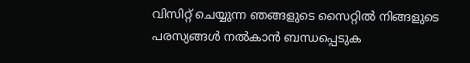വിസിറ്റ് ചെയ്യുന്ന ഞങ്ങളുടെ സൈറ്റിൽ നിങ്ങളുടെ പരസ്യങ്ങൾ നൽകാൻ ബന്ധപ്പെടുക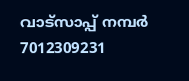വാട്സാപ്പ് നമ്പർ 7012309231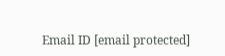Email ID [email protected]